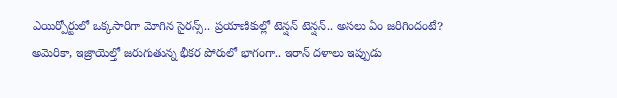ఎయిర్పోర్టులో ఒక్కసారిగా మోగిన సైరన్స్.. ప్రయాణికుల్లో టెన్షన్ టెన్షన్.. అసలు ఏం జరిగిందంటే?
అమెరికా, ఇజ్రాయెల్తో జరుగుతున్న భీకర పోరులో భాగంగా.. ఇరాన్ దళాలు ఇప్పుడు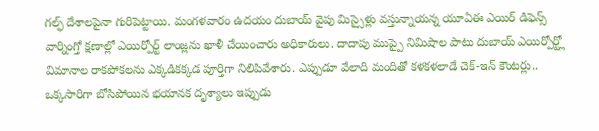గల్ఫ్ దేశాలపైనా గురిపెట్టాయి. మంగళవారం ఉదయం దుబాయ్ వైపు మిస్సైళ్లు వస్తున్నాయన్న యూఏఈ ఎయిర్ డిఫెన్స్ వార్నింగ్తో క్షణాల్లో ఎయిర్పోర్ట్ లాంజ్లను ఖాళీ చేయించారు అధికారులు. దాదాపు ముప్పై నిమిషాల పాటు దుబాయ్ ఎయిర్పోర్ట్లో విమానాల రాకపోకలను ఎక్కడికక్కడ పూర్తిగా నిలిపివేశారు. ఎప్పుడూ వేలాది మందితో కళకళలాడే చెక్-ఇన్ కౌంటర్లు.. ఒక్కసారిగా బోసిపోయిన భయానక దృశ్యాలు ఇప్పుడు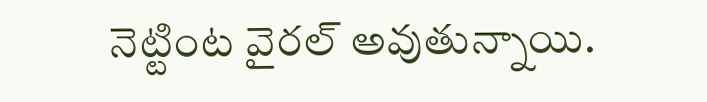నెట్టింట వైరల్ అవుతున్నాయి.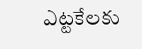ఎట్టకేలకు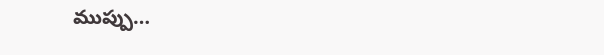ముప్పు…